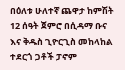በዕለቱ ሁለተኛ ጨዋታ ከምሽት 12 ሰዓት ጀምሮ በሲዳማ ቡና እና ቅዱስ ጊዮርጊስ መከላከል ተደርጎ ጋቶች ፓኖም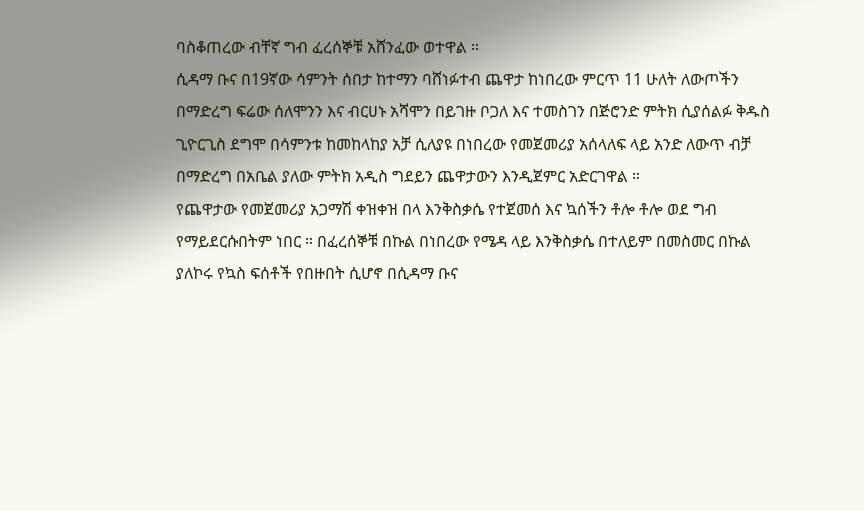ባስቆጠረው ብቸኛ ግብ ፈረሰኞቹ አሸንፈው ወተዋል ።
ሲዳማ ቡና በ19ኛው ሳምንት ሰበታ ከተማን ባሸነፉተብ ጨዋታ ከነበረው ምርጥ 11 ሁለት ለውጦችን በማድረግ ፍሬው ሰለሞንን እና ብርሀኑ አሻሞን በይገዙ ቦጋለ እና ተመስገን በጅሮንድ ምትክ ሲያሰልፉ ቅዱስ ጊዮርጊስ ደግሞ በሳምንቱ ከመከላከያ አቻ ሲለያዩ በነበረው የመጀመሪያ አሰላለፍ ላይ አንድ ለውጥ ብቻ በማድረግ በአቤል ያለው ምትክ አዲስ ግደይን ጨዋታውን እንዲጀምር አድርገዋል ።
የጨዋታው የመጀመሪያ አጋማሽ ቀዝቀዝ በላ እንቅስቃሴ የተጀመሰ እና ኳሰችን ቶሎ ቶሎ ወደ ግብ የማይደርሱበትም ነበር ። በፈረሰኞቹ በኩል በነበረው የሜዳ ላይ እንቅስቃሴ በተለይም በመስመር በኩል ያለኮሩ የኳስ ፍሰቶች የበዙበት ሲሆኖ በሲዳማ ቡና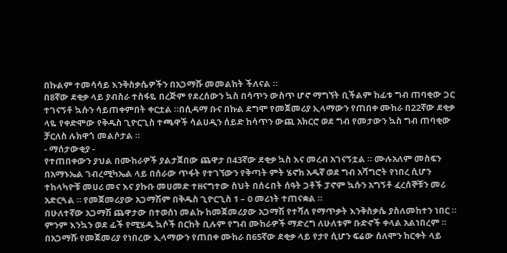በኩልም ተመሳሳይ እንቅስቃሴዎችን በአጋማሹ መመልከት ችለናል ።
በ8ኛው ደቂቃ ላይ ያብስራ ተስፋዬ በረጅም የደረሰውን ኳስ በሳጥን ውስጥ ሆኖ ማግኘት ቢችልም ከፊቱ ግብ ጠባቂው ጋር ተገናኝቶ ኳሱን ሳይጠቀምበት ቀርቷል ።በሲዳማ ቡና በኩል ደግሞ የመጀመሪያ ኢላማውን የጠበቀ ሙከራ በ22ኛው ደቂቃ ላዬ የቀድሞው የቅዱስ ጊዮርጊስ ተጫዋች ሳልሀዲን ሰይድ ከሳጥን ውጪ አክርሮ ወደ ግብ የመታውን ኳስ ግብ ጠባቂው ቻርለስ ሉክዋጎ መልሶታል ።
- ማሰታውቂያ -
የተጠበቀውን ያህል በሙከራዎች ያልታጀበው ጨዋታ በ43ኛው ደቂቃ ኳስ እና መረብ አገናኝቷል ። ሙሉአለም መስፍን በአማኑኤል ገብረሚካኤል ላይ በሰራው ጥፋት የተገኘውን የቅጣት ምት ሄኖክ አዱኛ ወደ ግብ አሻግሮት የነበረ ሲሆን ተከላካዮቹ መሀሪ መና እና ያኩቡ መሀመድ ተዘናግተው ስህት በሰሩበት ሰዓት ጋቶች ፓኖም ኳሱን አግኝቶ ፈረሰኞቹን መሪ አድርጓል ። የመጀመሪያው አጋማሽም በቅዱስ ጊዮርጊስ 1 – 0 መሪነት ተጠናቋል ።
በሁለተኛው አጋማሽ ጨዋታው በተወሰነ መልኩ ከመጀመሪያው አጋማሽ የተሻለ የማጥቃት እንቅስቃሴ ያስለመከተን ነበር ። ምንም እንኳን ወደ ፊች የሚሄዱ ኳሶች በርከት ቢሉም የግብ ሙከራዎች ማድረግ ለሁለቱም ቡድኖች ቀላል አልነበረም ።
በአጋማሹ የመጀመሪያ የነበረው ኢላማውን የጠበቀ ሙከራ በ65ኛው ደቂቃ ላይ የታየ ሲሆን ፍሬው ሰለሞን ከርቀት ላይ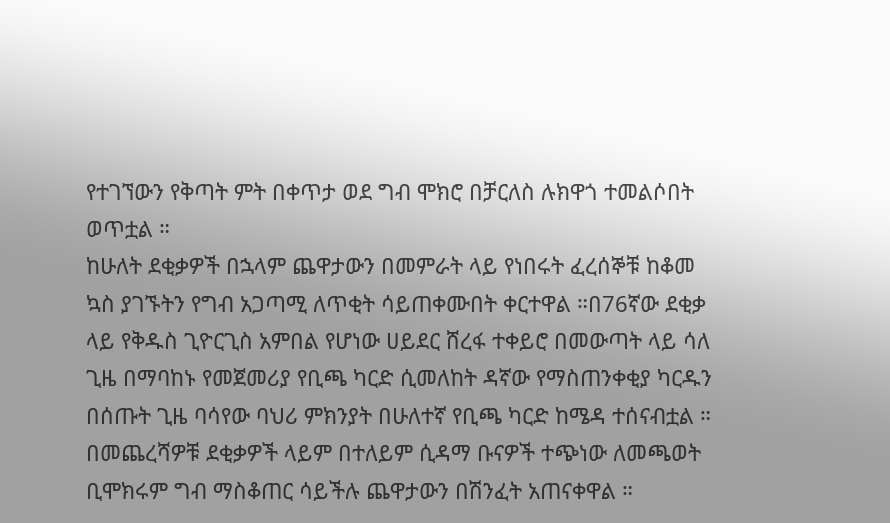የተገኘውን የቅጣት ምት በቀጥታ ወደ ግብ ሞክሮ በቻርለስ ሉክዋጎ ተመልሶበት ወጥቷል ።
ከሁለት ደቂቃዎች በኋላም ጨዋታውን በመምራት ላይ የነበሩት ፈረሰኞቹ ከቆመ ኳስ ያገኙትን የግብ አጋጣሚ ለጥቂት ሳይጠቀሙበት ቀርተዋል ።በ76ኛው ደቂቃ ላይ የቅዱስ ጊዮርጊስ አምበል የሆነው ሀይደር ሸረፋ ተቀይሮ በመውጣት ላይ ሳለ ጊዜ በማባከኑ የመጀመሪያ የቢጫ ካርድ ሲመለከት ዳኛው የማስጠንቀቂያ ካርዱን በሰጡት ጊዜ ባሳየው ባህሪ ምክንያት በሁለተኛ የቢጫ ካርድ ከሜዳ ተሰናብቷል ። በመጨረሻዎቹ ደቂቃዎች ላይም በተለይም ሲዳማ ቡናዎች ተጭነው ለመጫወት ቢሞክሩም ግብ ማስቆጠር ሳይችሉ ጨዋታውን በሽንፈት አጠናቀዋል ።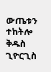ውጤቱን ተከትሎ ቅዱስ ጊዮርጊስ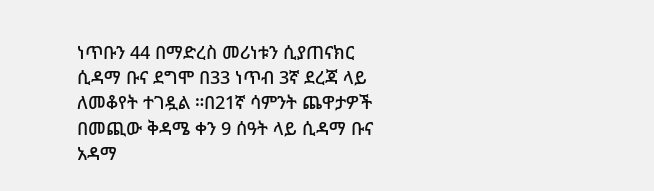ነጥቡን 44 በማድረስ መሪነቱን ሲያጠናክር ሲዳማ ቡና ደግሞ በ33 ነጥብ 3ኛ ደረጃ ላይ ለመቆየት ተገዷል ።በ21ኛ ሳምንት ጨዋታዎች በመጪው ቅዳሜ ቀን 9 ሰዓት ላይ ሲዳማ ቡና አዳማ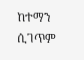ከተማን ሲገጥም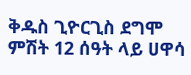ቅዱስ ጊዮርጊስ ደግሞ ምሽት 12 ሰዓት ላይ ሀዋሳ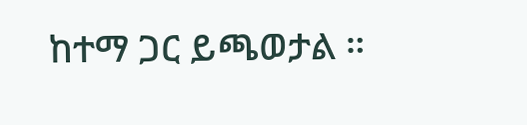ከተማ ጋር ይጫወታል ።